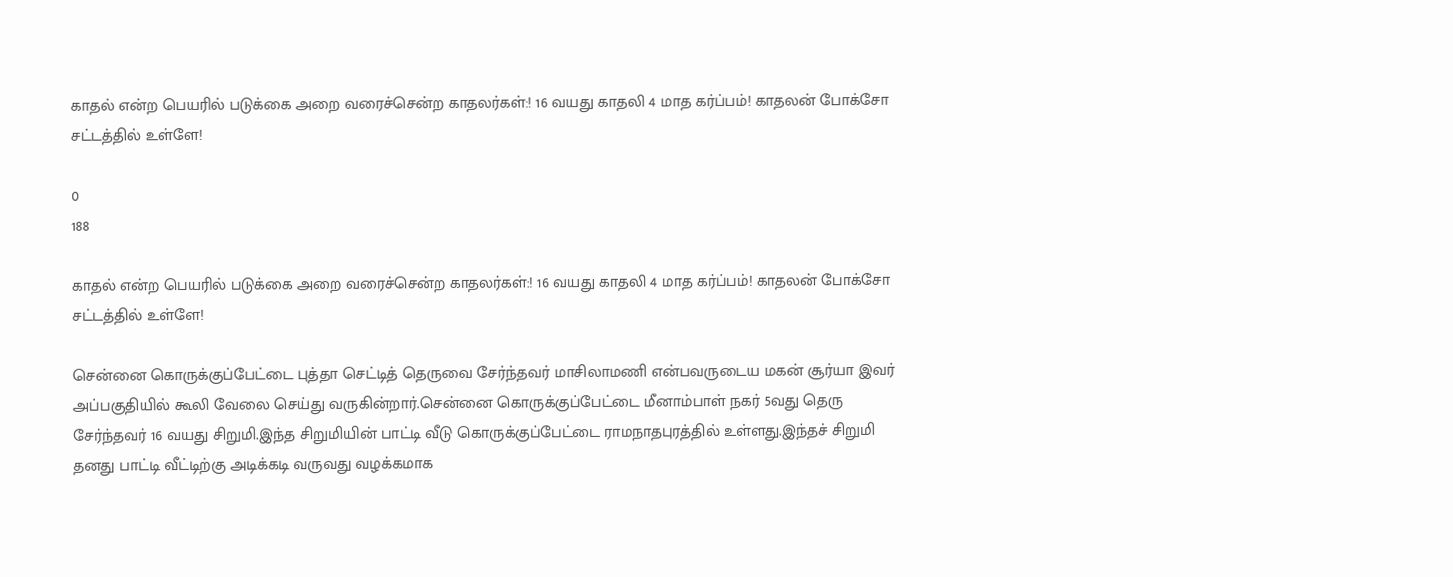காதல் என்ற பெயரில் படுக்கை அறை வரைச்சென்ற காதலர்கள்:! 16 வயது காதலி 4 மாத கர்ப்பம்! காதலன் போக்சோ சட்டத்தில் உள்ளே!

0
188

காதல் என்ற பெயரில் படுக்கை அறை வரைச்சென்ற காதலர்கள்:! 16 வயது காதலி 4 மாத கர்ப்பம்! காதலன் போக்சோ சட்டத்தில் உள்ளே!

சென்னை கொருக்குப்பேட்டை புத்தா செட்டித் தெருவை சேர்ந்தவர் மாசிலாமணி என்பவருடைய மகன் சூர்யா இவர் அப்பகுதியில் கூலி வேலை செய்து வருகின்றார்.சென்னை கொருக்குப்பேட்டை மீனாம்பாள் நகர் 5வது தெரு சேர்ந்தவர் 16 வயது சிறுமி.இந்த சிறுமியின் பாட்டி வீடு கொருக்குப்பேட்டை ராமநாதபுரத்தில் உள்ளது.இந்தச் சிறுமி தனது பாட்டி வீட்டிற்கு அடிக்கடி வருவது வழக்கமாக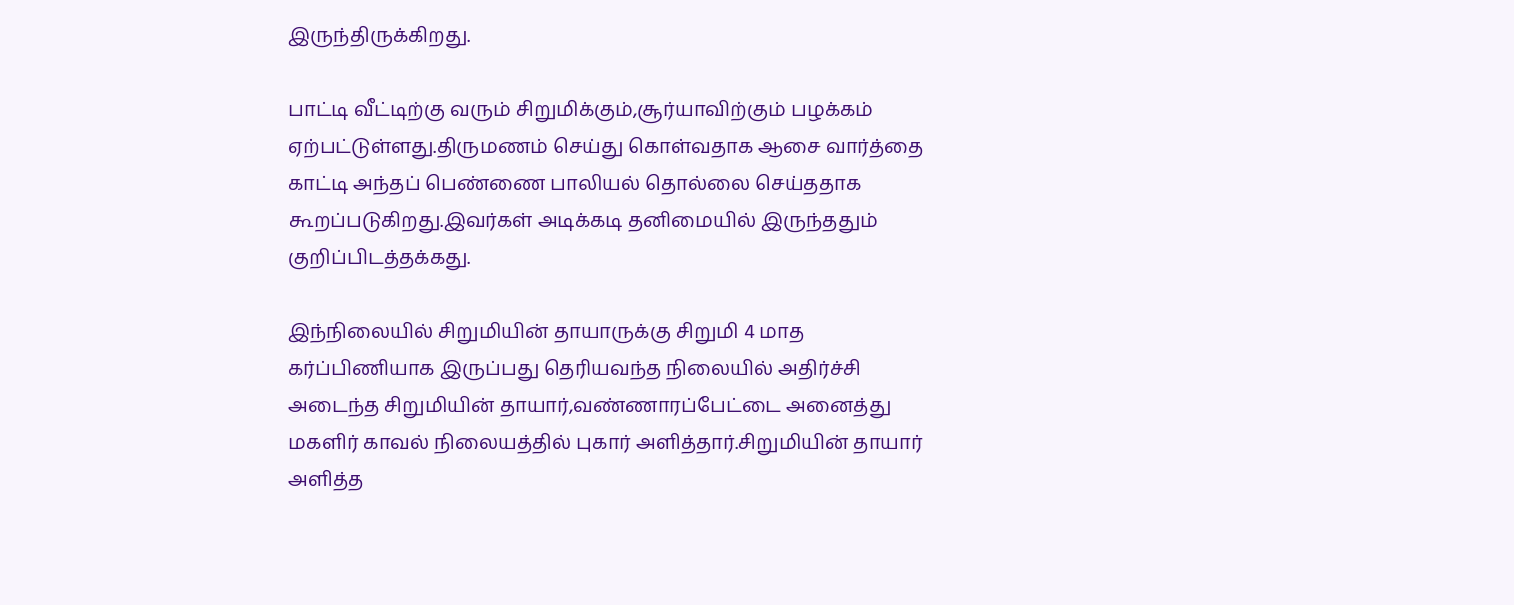இருந்திருக்கிறது.

பாட்டி வீட்டிற்கு வரும் சிறுமிக்கும்,சூர்யாவிற்கும் பழக்கம் ஏற்பட்டுள்ளது.திருமணம் செய்து கொள்வதாக ஆசை வார்த்தை காட்டி அந்தப் பெண்ணை பாலியல் தொல்லை செய்ததாக கூறப்படுகிறது.இவர்கள் அடிக்கடி தனிமையில் இருந்ததும் குறிப்பிடத்தக்கது.

இந்நிலையில் சிறுமியின் தாயாருக்கு சிறுமி 4 மாத கர்ப்பிணியாக இருப்பது தெரியவந்த நிலையில் அதிர்ச்சி அடைந்த சிறுமியின் தாயார்,வண்ணாரப்பேட்டை அனைத்து மகளிர் காவல் நிலையத்தில் புகார் அளித்தார்.சிறுமியின் தாயார் அளித்த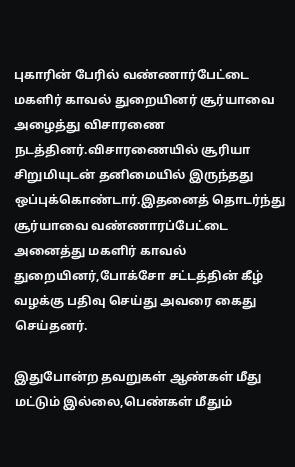புகாரின் பேரில் வண்ணார்பேட்டை மகளிர் காவல் துறையினர் சூர்யாவை அழைத்து விசாரணை நடத்தினர்.விசாரணையில் சூரியா சிறுமியுடன் தனிமையில் இருந்தது ஒப்புக்கொண்டார்.இதனைத் தொடர்ந்து சூர்யாவை வண்ணாரப்பேட்டை அனைத்து மகளிர் காவல் துறையினர்,போக்சோ சட்டத்தின் கீழ் வழக்கு பதிவு செய்து அவரை கைது செய்தனர்.

இதுபோன்ற தவறுகள் ஆண்கள் மீது மட்டும் இல்லை,பெண்கள் மீதும்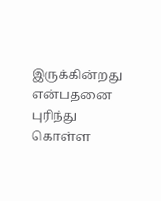இருக்கின்றது என்பதனை புரிந்து கொள்ள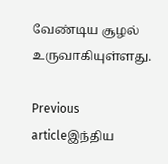வேண்டிய சூழல் உருவாகியுள்ளது.

Previous articleஇந்திய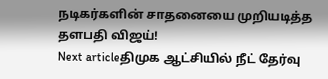நடிகர்களின் சாதனையை முறியடித்த தளபதி விஜய்!
Next articleதிமுக ஆட்சியில் நீட் தேர்வு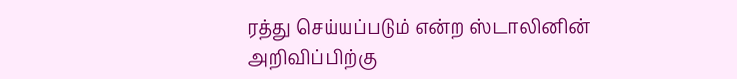ரத்து செய்யப்படும் என்ற ஸ்டாலினின் அறிவிப்பிற்கு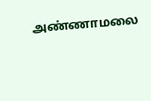அண்ணாமலை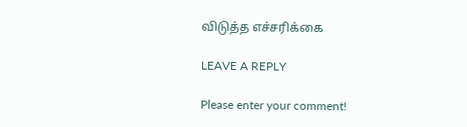விடுத்த எச்சரிக்கை

LEAVE A REPLY

Please enter your comment!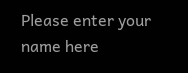Please enter your name here